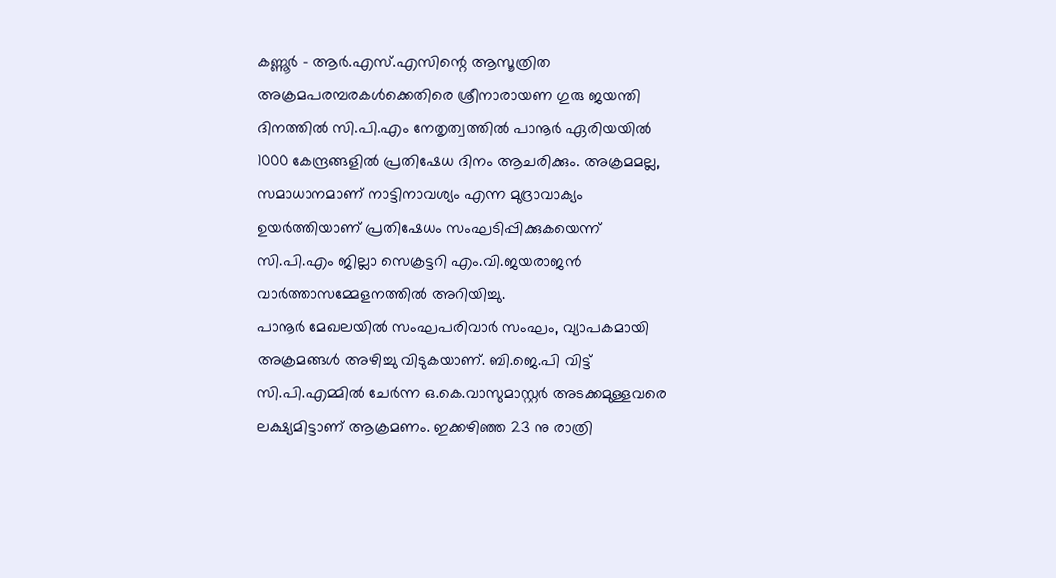കണ്ണൂർ - ആർ.എസ്.എസിന്റെ ആസൂത്രിത അക്രമപരമ്പരകൾക്കെതിരെ ശ്രീനാരായണ ഗുരു ജയന്തി ദിനത്തിൽ സി.പി.എം നേതൃത്വത്തിൽ പാനൂർ ഏരിയയിൽ 1000 കേന്ദ്രങ്ങളിൽ പ്രതിഷേധ ദിനം ആചരിക്കും. അക്രമമല്ല, സമാധാനമാണ് നാട്ടിനാവശ്യം എന്ന മുദ്രാവാക്യം ഉയർത്തിയാണ് പ്രതിഷേധം സംഘടിപ്പിക്കുകയെന്ന് സി.പി.എം ജില്ലാ സെക്രട്ടറി എം.വി.ജയരാജൻ വാർത്താസമ്മേളനത്തിൽ അറിയിച്ചു.
പാനൂർ മേഖലയിൽ സംഘപരിവാർ സംഘം, വ്യാപകമായി അക്രമങ്ങൾ അഴിച്ചു വിടുകയാണ്. ബി.ജെ.പി വിട്ട് സി.പി.എമ്മിൽ ചേർന്ന ഒ.കെ.വാസുമാസ്റ്റർ അടക്കമുള്ളവരെ ലക്ഷ്യമിട്ടാണ് ആക്രമണം. ഇക്കഴിഞ്ഞ 23 നു രാത്രി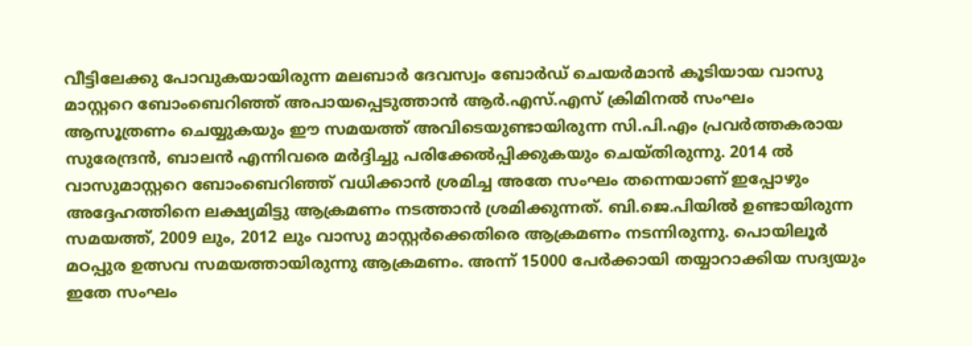വീട്ടിലേക്കു പോവുകയായിരുന്ന മലബാർ ദേവസ്വം ബോർഡ് ചെയർമാൻ കൂടിയായ വാസു മാസ്റ്ററെ ബോംബെറിഞ്ഞ് അപായപ്പെടുത്താൻ ആർ.എസ്.എസ് ക്രിമിനൽ സംഘം ആസൂത്രണം ചെയ്യുകയും ഈ സമയത്ത് അവിടെയുണ്ടായിരുന്ന സി.പി.എം പ്രവർത്തകരായ സുരേന്ദ്രൻ, ബാലൻ എന്നിവരെ മർദ്ദിച്ചു പരിക്കേൽപ്പിക്കുകയും ചെയ്തിരുന്നു. 2014 ൽ വാസുമാസ്റ്ററെ ബോംബെറിഞ്ഞ് വധിക്കാൻ ശ്രമിച്ച അതേ സംഘം തന്നെയാണ് ഇപ്പോഴും അദ്ദേഹത്തിനെ ലക്ഷ്യമിട്ടു ആക്രമണം നടത്താൻ ശ്രമിക്കുന്നത്. ബി.ജെ.പിയിൽ ഉണ്ടായിരുന്ന സമയത്ത്, 2009 ലും, 2012 ലും വാസു മാസ്റ്റർക്കെതിരെ ആക്രമണം നടന്നിരുന്നു. പൊയിലൂർ മഠപ്പുര ഉത്സവ സമയത്തായിരുന്നു ആക്രമണം. അന്ന് 15000 പേർക്കായി തയ്യാറാക്കിയ സദ്യയും ഇതേ സംഘം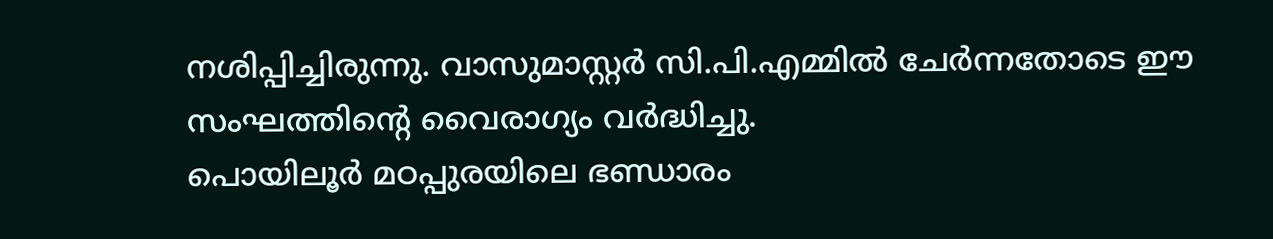നശിപ്പിച്ചിരുന്നു. വാസുമാസ്റ്റർ സി.പി.എമ്മിൽ ചേർന്നതോടെ ഈ സംഘത്തിന്റെ വൈരാഗ്യം വർദ്ധിച്ചു.
പൊയിലൂർ മഠപ്പുരയിലെ ഭണ്ഡാരം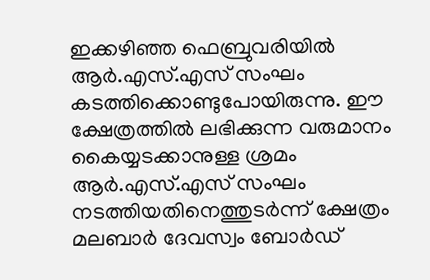ഇക്കഴിഞ്ഞ ഫെബ്രുവരിയിൽ ആർ.എസ്.എസ് സംഘം കടത്തിക്കൊണ്ടുപോയിരുന്നു. ഈ ക്ഷേത്രത്തിൽ ലഭിക്കുന്ന വരുമാനം കൈയ്യടക്കാനുള്ള ശ്രമം ആർ.എസ്.എസ് സംഘം നടത്തിയതിനെത്തുടർന്ന് ക്ഷേത്രം മലബാർ ദേവസ്വം ബോർഡ്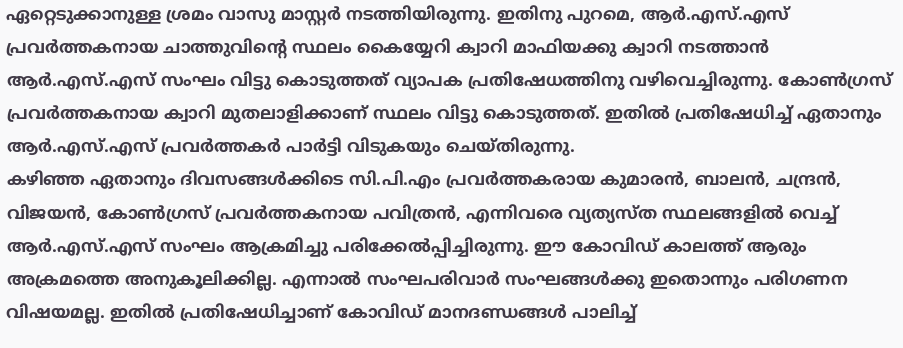ഏറ്റെടുക്കാനുള്ള ശ്രമം വാസു മാസ്റ്റർ നടത്തിയിരുന്നു. ഇതിനു പുറമെ, ആർ.എസ്.എസ് പ്രവർത്തകനായ ചാത്തുവിന്റെ സ്ഥലം കൈയ്യേറി ക്വാറി മാഫിയക്കു ക്വാറി നടത്താൻ ആർ.എസ്.എസ് സംഘം വിട്ടു കൊടുത്തത് വ്യാപക പ്രതിഷേധത്തിനു വഴിവെച്ചിരുന്നു. കോൺഗ്രസ് പ്രവർത്തകനായ ക്വാറി മുതലാളിക്കാണ് സ്ഥലം വിട്ടു കൊടുത്തത്. ഇതിൽ പ്രതിഷേധിച്ച് ഏതാനും ആർ.എസ്.എസ് പ്രവർത്തകർ പാർട്ടി വിടുകയും ചെയ്തിരുന്നു.
കഴിഞ്ഞ ഏതാനും ദിവസങ്ങൾക്കിടെ സി.പി.എം പ്രവർത്തകരായ കുമാരൻ, ബാലൻ, ചന്ദ്രൻ, വിജയൻ, കോൺഗ്രസ് പ്രവർത്തകനായ പവിത്രൻ, എന്നിവരെ വ്യത്യസ്ത സ്ഥലങ്ങളിൽ വെച്ച് ആർ.എസ്.എസ് സംഘം ആക്രമിച്ചു പരിക്കേൽപ്പിച്ചിരുന്നു. ഈ കോവിഡ് കാലത്ത് ആരും അക്രമത്തെ അനുകൂലിക്കില്ല. എന്നാൽ സംഘപരിവാർ സംഘങ്ങൾക്കു ഇതൊന്നും പരിഗണന വിഷയമല്ല. ഇതിൽ പ്രതിഷേധിച്ചാണ് കോവിഡ് മാനദണ്ഡങ്ങൾ പാലിച്ച്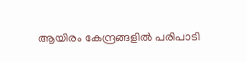ആയിരം കേന്ദ്രങ്ങളിൽ പരിപാടി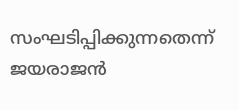സംഘടിപ്പിക്കുന്നതെന്ന് ജയരാജൻ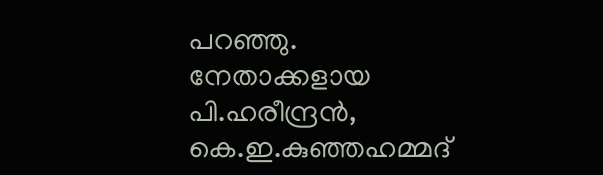പറഞ്ഞു. നേതാക്കളായ പി.ഹരീന്ദ്രൻ, കെ.ഇ.കുഞ്ഞഹമ്മദ്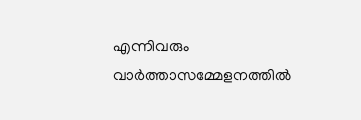എന്നിവരും വാർത്താസമ്മേളനത്തിൽ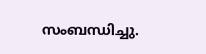സംബന്ധിച്ചു.